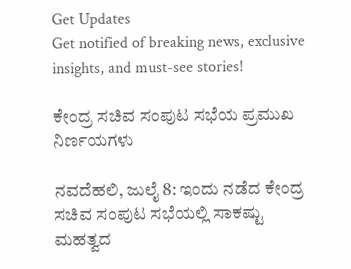Get Updates
Get notified of breaking news, exclusive insights, and must-see stories!

ಕೇಂದ್ರ ಸಚಿವ ಸಂಪುಟ ಸಭೆಯ ಪ್ರಮುಖ ನಿರ್ಣಯಗಳು

ನವದೆಹಲಿ, ಜುಲೈ 8: ಇಂದು ನಡೆದ ಕೇಂದ್ರ ಸಚಿವ ಸಂಪುಟ ಸಭೆಯಲ್ಲಿ ಸಾಕಷ್ಟು ಮಹತ್ವದ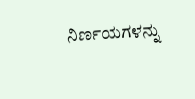ನಿರ್ಣಯಗಳನ್ನು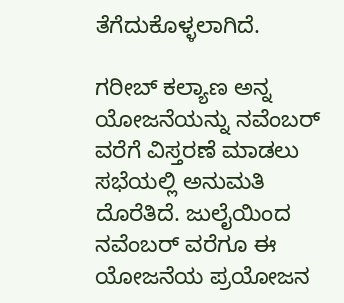ತೆಗೆದುಕೊಳ್ಳಲಾಗಿದೆ.

ಗರೀಬ್ ಕಲ್ಯಾಣ ಅನ್ನ ಯೋಜನೆಯನ್ನು ನವೆಂಬರ್ ವರೆಗೆ ವಿಸ್ತರಣೆ ಮಾಡಲು ಸಭೆಯಲ್ಲಿ ಅನುಮತಿ ದೊರೆತಿದೆ. ಜುಲೈಯಿಂದ ನವೆಂಬರ್ ವರೆಗೂ ಈ ಯೋಜನೆಯ ಪ್ರಯೋಜನ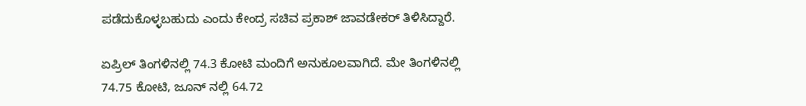ಪಡೆದುಕೊಳ್ಳಬಹುದು ಎಂದು ಕೇಂದ್ರ ಸಚಿವ ಪ್ರಕಾಶ್ ಜಾವಡೇಕರ್ ತಿಳಿಸಿದ್ದಾರೆ.

ಏಪ್ರಿಲ್ ತಿಂಗಳಿನಲ್ಲಿ 74.3 ಕೋಟಿ ಮಂದಿಗೆ ಅನುಕೂಲವಾಗಿದೆ. ಮೇ ತಿಂಗಳಿನಲ್ಲಿ 74.75 ಕೋಟಿ, ಜೂನ್ ನಲ್ಲಿ 64.72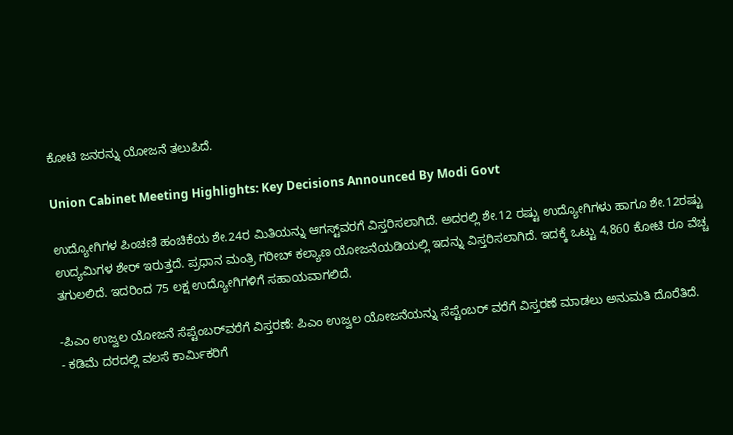ಕೋಟಿ ಜನರನ್ನು ಯೋಜನೆ ತಲುಪಿದೆ.

Union Cabinet Meeting Highlights: Key Decisions Announced By Modi Govt

ಉದ್ಯೋಗಿಗಳ ಪಿಂಚಣಿ ಹಂಚಿಕೆಯ ಶೇ.24ರ ಮಿತಿಯನ್ನು ಆಗಸ್ಟ್‌ವರಗೆ ವಿಸ್ತರಿಸಲಾಗಿದೆ. ಅದರಲ್ಲಿ ಶೇ.12 ರಷ್ಟು ಉದ್ಯೋಗಿಗಳು ಹಾಗೂ ಶೇ.12ರಷ್ಟು ಉದ್ಯಮಿಗಳ ಶೇರ್ ಇರುತ್ತದೆ. ಪ್ರಧಾನ ಮಂತ್ರಿ ಗರೀಬ್ ಕಲ್ಯಾಣ ಯೋಜನೆಯಡಿಯಲ್ಲಿ ಇದನ್ನು ವಿಸ್ತರಿಸಲಾಗಿದೆ. ಇದಕ್ಕೆ ಒಟ್ಟು 4,860 ಕೋಟಿ ರೂ ವೆಚ್ಚ ತಗುಲಲಿದೆ. ಇದರಿಂದ 75 ಲಕ್ಷ ಉದ್ಯೋಗಿಗಳಿಗೆ ಸಹಾಯವಾಗಲಿದೆ.

-ಪಿಎಂ ಉಜ್ವಲ ಯೋಜನೆ ಸೆಪ್ಟೆಂಬರ್‌ವರೆಗೆ ವಿಸ್ತರಣೆ: ಪಿಎಂ ಉಜ್ವಲ ಯೋಜನೆಯನ್ನು ಸೆಪ್ಟೆಂಬರ್ ವರೆಗೆ ವಿಸ್ತರಣೆ ಮಾಡಲು ಅನುಮತಿ ದೊರೆತಿದೆ.
- ಕಡಿಮೆ ದರದಲ್ಲಿ ವಲಸೆ ಕಾರ್ಮಿಕರಿಗೆ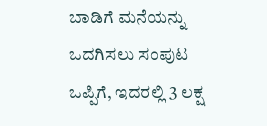ಬಾಡಿಗೆ ಮನೆಯನ್ನು ಒದಗಿಸಲು ಸಂಪುಟ ಒಪ್ಪಿಗೆ, ಇದರಲ್ಲಿ 3 ಲಕ್ಷ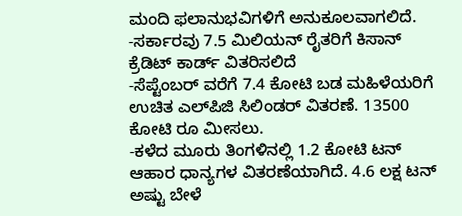ಮಂದಿ ಫಲಾನುಭವಿಗಳಿಗೆ ಅನುಕೂಲವಾಗಲಿದೆ.
-ಸರ್ಕಾರವು 7.5 ಮಿಲಿಯನ್ ರೈತರಿಗೆ ಕಿಸಾನ್ ಕ್ರೆಡಿಟ್ ಕಾರ್ಡ್ ವಿತರಿಸಲಿದೆ
-ಸೆಪ್ಟೆಂಬರ್ ವರೆಗೆ 7.4 ಕೋಟಿ ಬಡ ಮಹಿಳೆಯರಿಗೆ ಉಚಿತ ಎಲ್‌ಪಿಜಿ ಸಿಲಿಂಡರ್ ವಿತರಣೆ. 13500 ಕೋಟಿ ರೂ ಮೀಸಲು.
-ಕಳೆದ ಮೂರು ತಿಂಗಳಿನಲ್ಲಿ 1.2 ಕೋಟಿ ಟನ್ ಆಹಾರ ಧಾನ್ಯಗಳ ವಿತರಣೆಯಾಗಿದೆ. 4.6 ಲಕ್ಷ ಟನ್ ಅಷ್ಟು ಬೇಳೆ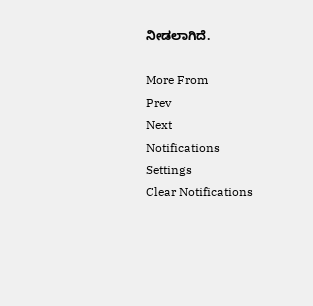ನೀಡಲಾಗಿದೆ.

More From
Prev
Next
Notifications
Settings
Clear Notifications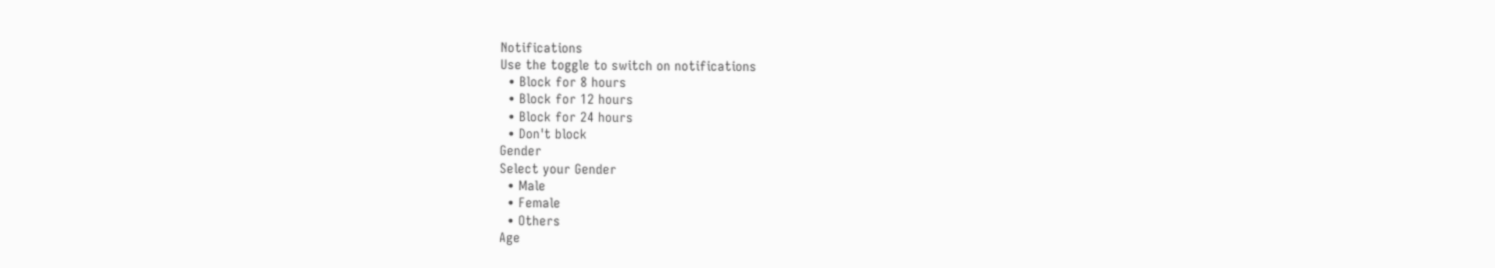Notifications
Use the toggle to switch on notifications
  • Block for 8 hours
  • Block for 12 hours
  • Block for 24 hours
  • Don't block
Gender
Select your Gender
  • Male
  • Female
  • Others
Age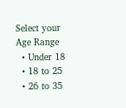Select your Age Range
  • Under 18
  • 18 to 25
  • 26 to 35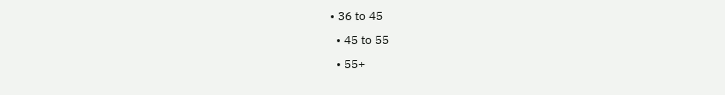• 36 to 45
  • 45 to 55
  • 55+